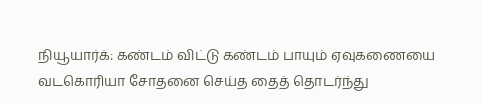நியூயார்க்: கண்டம் விட்டு கண்டம் பாயும் ஏவுகணையை வடகொரியா சோதனை செய்த தைத் தொடர்ந்து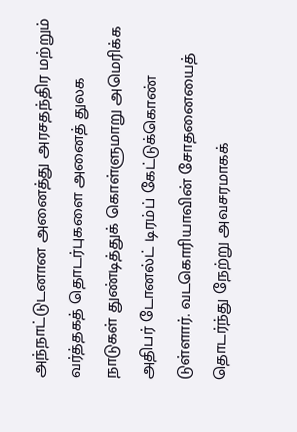அந்நாட்டுடனான அனைத்து அரசதந்திர மற்றும் வர்த்தகத் தொடர்புகளை அனைத் துலக நாடுகள் துண்டித்துக் கொள்ளுமாறு அமெரிக்க அதிபர் டோனல்ட் டிரம்ப் கேட்டுக்கொண் டுள்ளார். வடகொரியாவின் சோதனையைத் தொடர்ந்து நேற்று அவசரமாகக்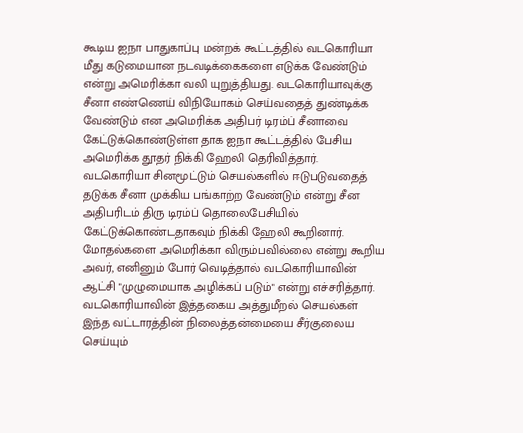கூடிய ஐநா பாதுகாப்பு மன்றக் கூட்டத்தில் வடகொரியா மீது கடுமையான நடவடிக்கைகளை எடுக்க வேண்டும் என்று அமெரிக்கா வலி யுறுத்தியது. வடகொரியாவுக்கு சீனா எண்ணெய் விநியோகம் செய்வதைத் துண்டிக்க வேண்டும் என அமெரிக்க அதிபர் டிரம்ப் சீனாவை கேட்டுக்கொண்டுள்ள தாக ஐநா கூட்டத்தில் பேசிய அமெரிக்க தூதர் நிக்கி ஹேலி தெரிவித்தார்.
வடகொரியா சினமூட்டும் செயல்களில் ஈடுபடுவதைத் தடுக்க சீனா முக்கிய பங்காற்ற வேண்டும் என்று சீன அதிபரிடம் திரு டிரம்ப் தொலைபேசியில் கேட்டுக்கொண்டதாகவும் நிக்கி ஹேலி கூறினார். மோதல்களை அமெரிக்கா விரும்பவில்லை என்று கூறிய அவர், எனினும் போர் வெடித்தால் வடகொரியாவின் ஆட்சி "முழுமையாக அழிக்கப் படும்" என்று எச்சரித்தார். வடகொரியாவின் இத்தகைய அத்துமீறல் செயல்கள் இந்த வட்டாரத்தின் நிலைத்தன்மையை சீர்குலைய செய்யும்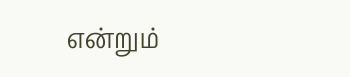என்றும்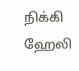நிக்கி ஹேலி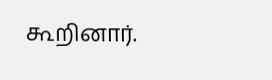கூறினார்.